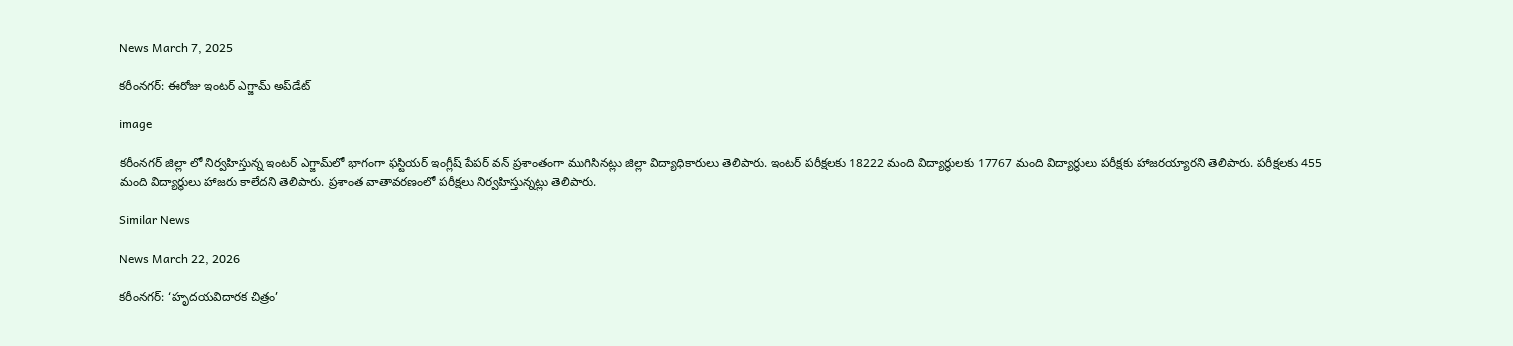News March 7, 2025

కరీంనగర్: ఈరోజు ఇంటర్ ఎగ్జామ్ అప్‌డేట్

image

కరీంనగర్ జిల్లా లో నిర్వహిస్తున్న ఇంటర్ ఎగ్జామ్‌లో భాగంగా ఫస్టియర్ ఇంగ్లీష్ పేపర్ వన్ ప్రశాంతంగా ముగిసినట్లు జిల్లా విద్యాధికారులు తెలిపారు. ఇంటర్ పరీక్షలకు 18222 మంది విద్యార్థులకు 17767 మంది విద్యార్థులు పరీక్షకు హాజరయ్యారని తెలిపారు. పరీక్షలకు 455 మంది విద్యార్థులు హాజరు కాలేదని తెలిపారు. ప్రశాంత వాతావరణంలో పరీక్షలు నిర్వహిస్తున్నట్లు తెలిపారు.

Similar News

News March 22, 2026

కరీంనగర్: ‘హృదయవిదారక చిత్రం’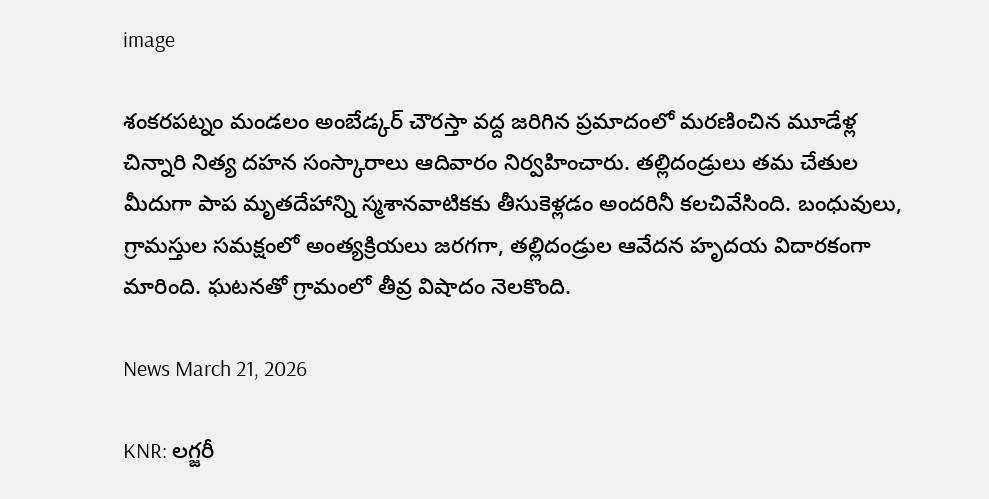image

శంకరపట్నం మండలం అంబేడ్క‌ర్ చౌరస్తా వద్ద జరిగిన ప్రమాదంలో మరణించిన మూడేళ్ల చిన్నారి నిత్య దహన సంస్కారాలు ఆదివారం నిర్వహించారు. తల్లిదండ్రులు తమ చేతుల మీదుగా పాప మృతదేహాన్ని స్మశానవాటికకు తీసుకెళ్లడం అందరినీ కలచివేసింది. బంధువులు, గ్రామస్తుల సమక్షంలో అంత్యక్రియలు జరగగా, తల్లిదండ్రుల ఆవేదన హృదయ విదారకంగా మారింది. ఘటనతో గ్రామంలో తీవ్ర విషాదం నెలకొంది.

News March 21, 2026

KNR: లగ్జరీ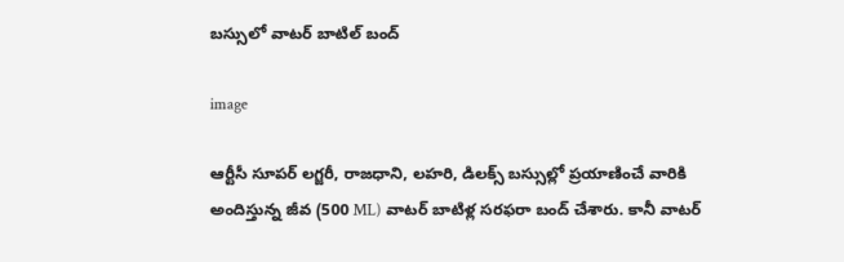బస్సులో వాటర్ బాటిల్ బంద్

image

ఆర్టీసీ సూపర్ లగ్జరీ, రాజధాని, లహరి, డిలక్స్ బస్సుల్లో ప్రయాణించే వారికి అందిస్తున్న జీవ (500 ML) వాటర్ బాటిళ్ల సరఫరా బంద్ చేశారు. కానీ వాటర్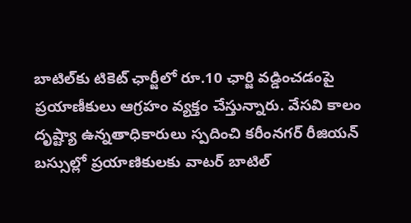బాటిల్‌కు టికెట్ ఛార్జీలో రూ.10 ఛార్జి వడ్డించడంపై ప్రయాణీకులు ఆగ్రహం వ్యక్తం చేస్తున్నారు. వేసవి కాలం దృష్ట్యా ఉన్నతాధికారులు స్పదించి కరీంనగర్ రీజియన్ బస్సుల్లో ప్రయాణికులకు వాటర్ బాటిల్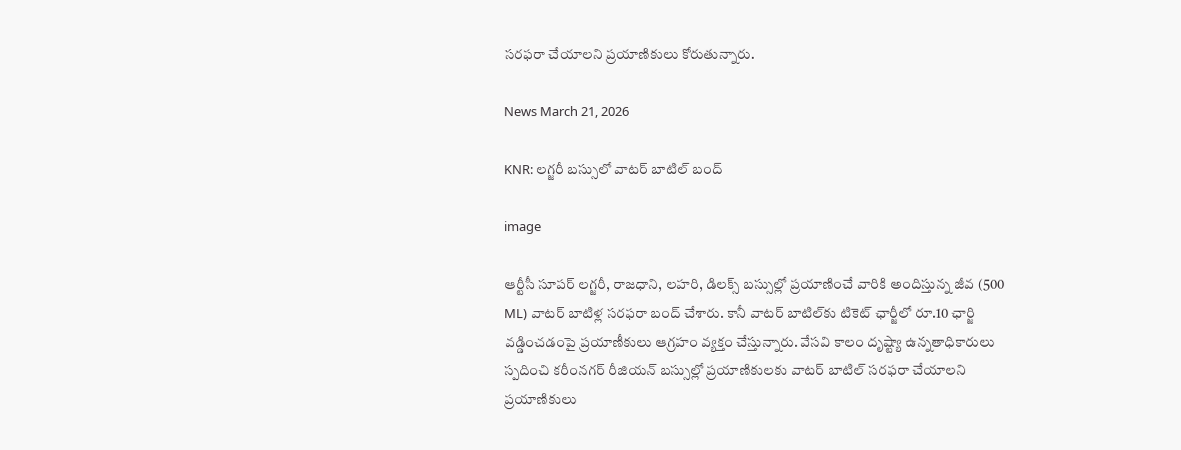సరఫరా చేయాలని ప్రయాణికులు కోరుతున్నారు.

News March 21, 2026

KNR: లగ్జరీ బస్సులో వాటర్ బాటిల్ బంద్

image

ఆర్టీసీ సూపర్ లగ్జరీ, రాజధాని, లహరి, డిలక్స్ బస్సుల్లో ప్రయాణించే వారికి అందిస్తున్న జీవ (500 ML) వాటర్ బాటిళ్ల సరఫరా బంద్ చేశారు. కానీ వాటర్ బాటిల్‌కు టికెట్ ఛార్జీలో రూ.10 ఛార్జి వడ్డించడంపై ప్రయాణీకులు ఆగ్రహం వ్యక్తం చేస్తున్నారు. వేసవి కాలం దృష్ట్యా ఉన్నతాధికారులు స్పదించి కరీంనగర్ రీజియన్ బస్సుల్లో ప్రయాణికులకు వాటర్ బాటిల్ సరఫరా చేయాలని ప్రయాణికులు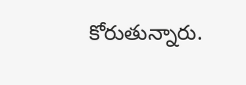కోరుతున్నారు.